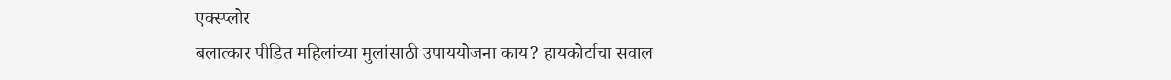एक्स्प्लोर
बलात्कार पीडित महिलांच्या मुलांसाठी उपाययोजना काय? हायकोर्टाचा सवाल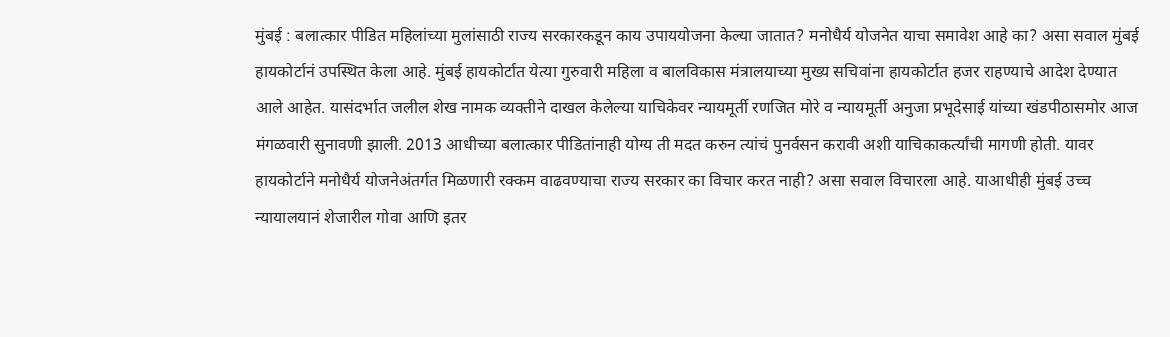मुंबई : बलात्कार पीडित महिलांच्या मुलांसाठी राज्य सरकारकडून काय उपाययोजना केल्या जातात? मनोधैर्य योजनेत याचा समावेश आहे का? असा सवाल मुंबई हायकोर्टानं उपस्थित केला आहे. मुंबई हायकोर्टात येत्या गुरुवारी महिला व बालविकास मंत्रालयाच्या मुख्य सचिवांना हायकोर्टात हजर राहण्याचे आदेश देण्यात आले आहेत. यासंदर्भात जलील शेख नामक व्यक्तीने दाखल केलेल्या याचिकेवर न्यायमूर्ती रणजित मोरे व न्यायमूर्ती अनुजा प्रभूदेसाई यांच्या खंडपीठासमोर आज मंगळवारी सुनावणी झाली. 2013 आधीच्या बलात्कार पीडितांनाही योग्य ती मदत करुन त्यांचं पुनर्वसन करावी अशी याचिकाकर्त्यांची मागणी होती. यावर हायकोर्टाने मनोधैर्य योजनेअंतर्गत मिळणारी रक्कम वाढवण्याचा राज्य सरकार का विचार करत नाही? असा सवाल विचारला आहे. याआधीही मुंबई उच्च न्यायालयानं शेजारील गोवा आणि इतर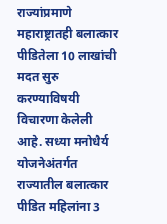राज्यांप्रमाणे महाराष्ट्रातही बलात्कार पीडितेला 10 लाखांची मदत सुरु करण्याविषयी विचारणा केलेली आहे. सध्या मनोधैर्य योजनेअंतर्गत राज्यातील बलात्कार पीडित महिलांना 3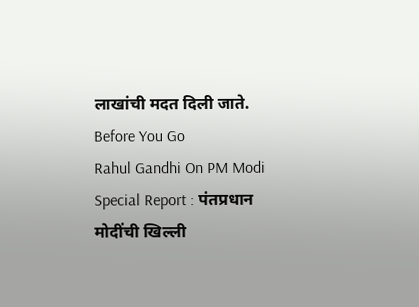लाखांची मदत दिली जाते.
Before You Go
Rahul Gandhi On PM Modi Special Report : पंतप्रधान मोदींची खिल्ली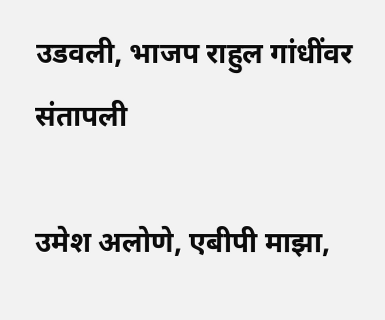उडवली, भाजप राहुल गांधींवर संतापली

उमेश अलोणे, एबीपी माझा,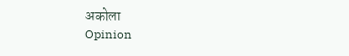अकोला
Opinion